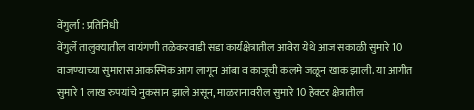वेंगुर्ला : प्रतिनिधी
वेंगुर्ले तालुक्यातील वायंगणी तळेकरवाडी सडा कार्यक्षेत्रातील आवेरा येथे आज सकाळी सुमारे 10 वाजण्याच्या सुमारास आकस्मिक आग लागून आंबा व काजूची कलमे जळून खाक झाली. या आगीत सुमारे 1 लाख रुपयांचे नुकसान झाले असून, माळरानावरील सुमारे 10 हेक्टर क्षेत्रातील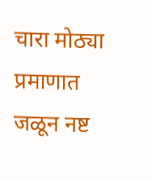चारा मोठ्या प्रमाणात जळून नष्ट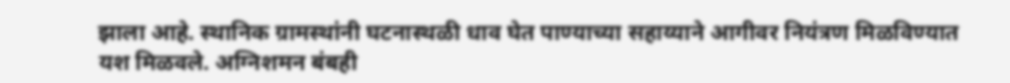झाला आहे. स्थानिक ग्रामस्थांनी घटनास्थळी धाव घेत पाण्याच्या सहाय्याने आगीवर नियंत्रण मिळविण्यात यश मिळवले. अग्निशमन बंबही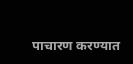पाचारण करण्यात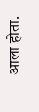आला होता.